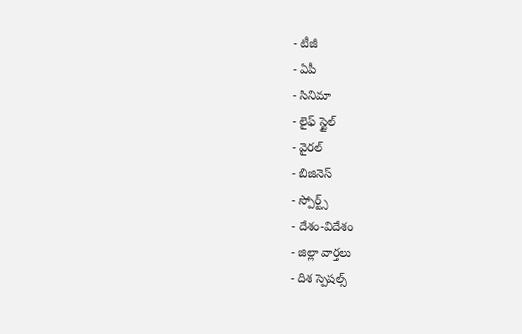- టీజీ
- ఏపీ
- సినిమా
- లైఫ్ స్టైల్
- వైరల్
- బిజినెస్
- స్పోర్ట్స్
- దేశం-విదేశం
- జిల్లా వార్తలు
- దిశ స్పెషల్స్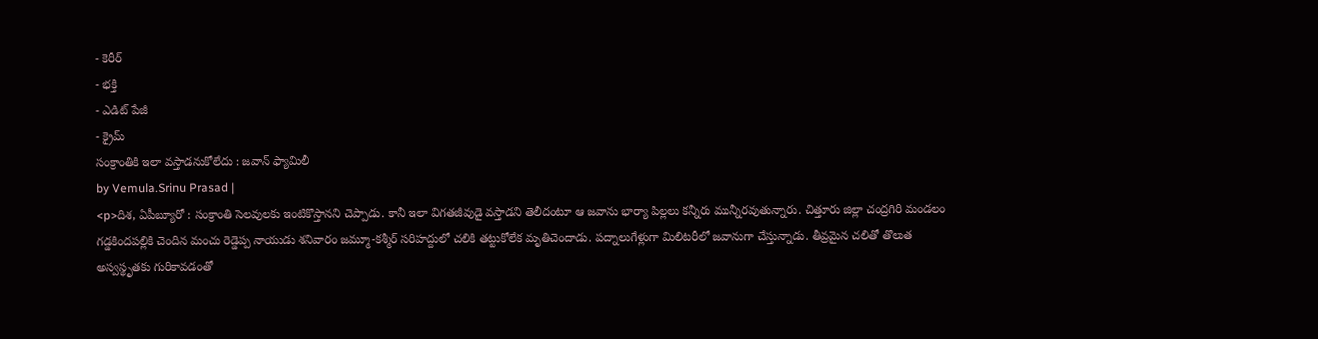- కెరీర్
- భక్తి
- ఎడిట్ పేజీ
- క్రైమ్
సంక్రాంతికి ఇలా వస్తాడనుకోలేదు : జవాన్ ఫ్యామిలీ
by Vemula.Srinu Prasad |
<p>దిశ, ఏపీబ్యూరో : సంక్రాంతి సెలవులకు ఇంటికొస్తానని చెప్పాడు. కానీ ఇలా విగతజీవుడై వస్తాడని తెలీదంటూ ఆ జవాను భార్యా పిల్లలు కన్నీరు మున్నీరవుతున్నారు. చిత్తూరు జిల్లా చంద్రగిరి మండలం గడ్డకిందపల్లికి చెందిన మంచు రెడ్డెప్ప నాయుడు శనివారం జమ్మూ-కశ్మీర్ సరిహద్దులో చలికి తట్టుకోలేక మృతిచెందాడు. పద్నాలుగేళ్లుగా మిలిటరీలో జవానుగా చేస్తున్నాడు. తీవ్రమైన చలితో తొలుత అస్వస్థృతకు గురికావడంతో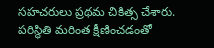సహచరులు ప్రథమ చికిత్స చేశారు. పరిస్థితి మరింత క్షీణించడంతో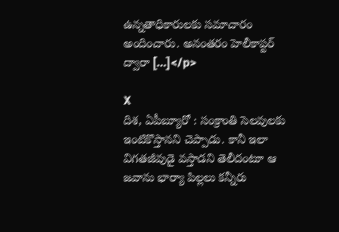ఉన్నతాధికారులకు సమాచారం అందించారు. అనంతరం హెలీకాప్టర్ ద్వారా […]</p>

X
దిశ, ఏపీబ్యూరో : సంక్రాంతి సెలవులకు ఇంటికొస్తానని చెప్పాడు. కానీ ఇలా విగతజీవుడై వస్తాడని తెలీదంటూ ఆ జవాను భార్యా పిల్లలు కన్నీరు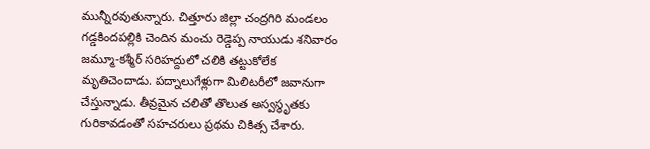మున్నీరవుతున్నారు. చిత్తూరు జిల్లా చంద్రగిరి మండలం గడ్డకిందపల్లికి చెందిన మంచు రెడ్డెప్ప నాయుడు శనివారం జమ్మూ-కశ్మీర్ సరిహద్దులో చలికి తట్టుకోలేక మృతిచెందాడు. పద్నాలుగేళ్లుగా మిలిటరీలో జవానుగా చేస్తున్నాడు. తీవ్రమైన చలితో తొలుత అస్వస్థృతకు గురికావడంతో సహచరులు ప్రథమ చికిత్స చేశారు.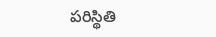పరిస్థితి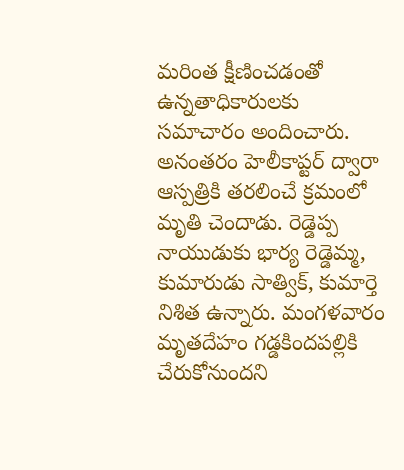మరింత క్షీణించడంతో ఉన్నతాధికారులకు సమాచారం అందించారు. అనంతరం హెలీకాప్టర్ ద్వారా ఆస్పత్రికి తరలించే క్రమంలో మృతి చెందాడు. రెడ్డెప్ప నాయుడుకు భార్య రెడ్డెమ్మ, కుమారుడు సాత్విక్, కుమార్తె నిశిత ఉన్నారు. మంగళవారం మృతదేహం గడ్డకిందపల్లికి చేరుకోనుందని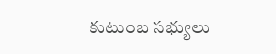కుటుంబ సభ్యులు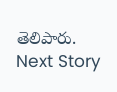తెలిపారు.
Next Story